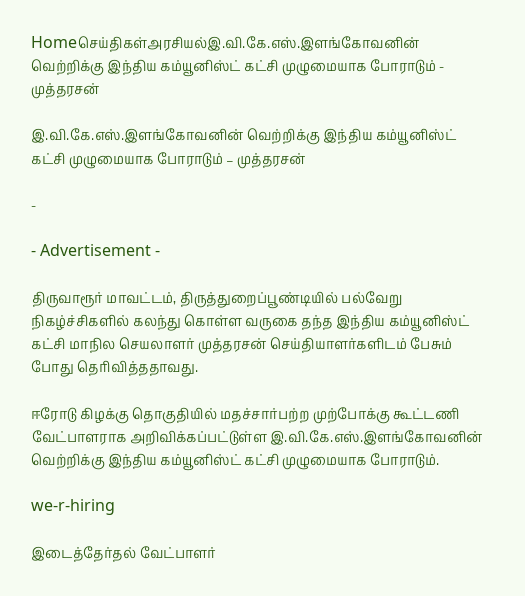Homeசெய்திகள்அரசியல்இ.வி.கே.எஸ்.இளங்கோவனின் வெற்றிக்கு இந்திய கம்யூனிஸ்ட் கட்சி முழுமையாக போராடும் - முத்தரசன்

இ.வி.கே.எஸ்.இளங்கோவனின் வெற்றிக்கு இந்திய கம்யூனிஸ்ட் கட்சி முழுமையாக போராடும் – முத்தரசன்

-

- Advertisement -

திருவாரூர் மாவட்டம், திருத்துறைப்பூண்டியில் பல்வேறு நிகழ்ச்சிகளில் கலந்து கொள்ள வருகை தந்த இந்திய கம்யூனிஸ்ட் கட்சி மாநில செயலாளர் முத்தரசன் செய்தியாளர்களிடம் பேசும் போது தெரிவித்ததாவது.

ஈரோடு கிழக்கு தொகுதியில் மதச்சார்பற்ற முற்போக்கு கூட்டணி வேட்பாளராக அறிவிக்கப்பட்டுள்ள இ.வி.கே.எஸ்.இளங்கோவனின் வெற்றிக்கு இந்திய கம்யூனிஸ்ட் கட்சி முழுமையாக போராடும்.

we-r-hiring

இடைத்தேர்தல் வேட்பாளர்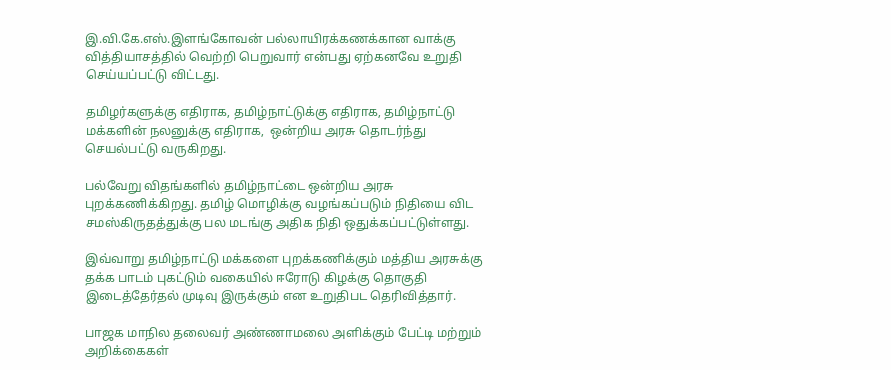இ.வி.கே.எஸ்.இளங்கோவன் பல்லாயிரக்கணக்கான வாக்கு வித்தியாசத்தில் வெற்றி பெறுவார் என்பது ஏற்கனவே உறுதி செய்யப்பட்டு விட்டது.

தமிழர்களுக்கு எதிராக, தமிழ்நாட்டுக்கு எதிராக, தமிழ்நாட்டு மக்களின் நலனுக்கு எதிராக,  ஒன்றிய அரசு தொடர்ந்து செயல்பட்டு வருகிறது.

பல்வேறு விதங்களில் தமிழ்நாட்டை ஒன்றிய அரசு புறக்கணிக்கிறது. தமிழ் மொழிக்கு வழங்கப்படும் நிதியை விட சமஸ்கிருதத்துக்கு பல மடங்கு அதிக நிதி ஒதுக்கப்பட்டுள்ளது.

இவ்வாறு தமிழ்நாட்டு மக்களை புறக்கணிக்கும் மத்திய அரசுக்கு தக்க பாடம் புகட்டும் வகையில் ஈரோடு கிழக்கு தொகுதி இடைத்தேர்தல் முடிவு இருக்கும் என உறுதிபட தெரிவித்தார்.

பாஜக மாநில தலைவர் அண்ணாமலை அளிக்கும் பேட்டி மற்றும் அறிக்கைகள்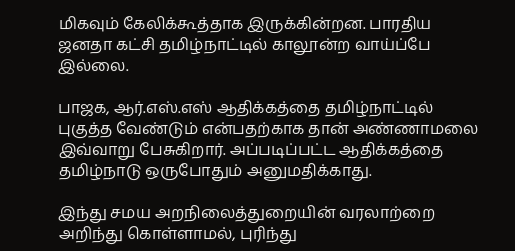மிகவும் கேலிக்கூத்தாக இருக்கின்றன. பாரதிய ஜனதா கட்சி தமிழ்நாட்டில் காலூன்ற வாய்ப்பே இல்லை.

பாஜக, ஆர்.எஸ்.எஸ் ஆதிக்கத்தை தமிழ்நாட்டில் புகுத்த வேண்டும் என்பதற்காக தான் அண்ணாமலை இவ்வாறு பேசுகிறார். அப்படிப்பட்ட ஆதிக்கத்தை தமிழ்நாடு ஒருபோதும் அனுமதிக்காது.

இந்து சமய அறநிலைத்துறையின் வரலாற்றை அறிந்து கொள்ளாமல், புரிந்து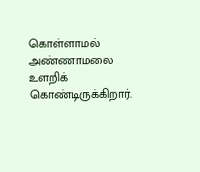கொள்ளாமல் அண்ணாமலை உளறிக் கொண்டிருக்கிறார்.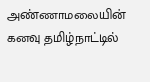அண்ணாமலையின் கனவு தமிழ்நாட்டில்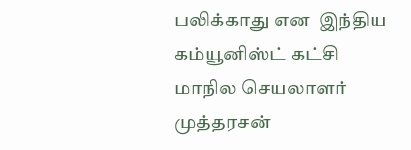பலிக்காது என  இந்திய கம்யூனிஸ்ட் கட்சி மாநில செயலாளர் முத்தரசன்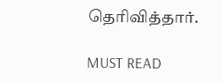தெரிவித்தார்.

MUST READ